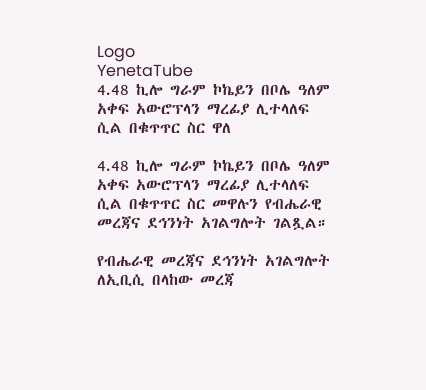Logo
YenetaTube
4.48 ኪሎ ግራም ኮኬይን በቦሌ ዓለም አቀፍ አውሮፕላን ማረፊያ ሊተላለፍ ሲል በቁጥጥር ስር ዋለ

4.48 ኪሎ ግራም ኮኬይን በቦሌ ዓለም አቀፍ አውሮፕላን ማረፊያ ሊተላለፍ ሲል በቁጥጥር ስር መዋሉን የብሔራዊ መረጃና ደኅንነት አገልግሎት ገልጿል።

የብሔራዊ መረጃና ደኅንነት አገልግሎት ለኢቢሲ በላከው መረጃ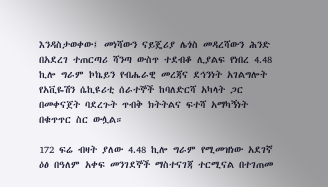እንዳስታወቀው፤ መነሻውን ናይጄሪያ ሌጎስ መዳረሻውን ሕንድ በአደረገ ተጠርጣሪ ሻንጣ ውስጥ ተደብቆ ሊያልፍ የነበረ 4.48 ኪሎ ግራም ኮኬይን የብሔራዊ መረጃና ደኅንነት አገልግሎት የአቪዬሽን ሴኪዩሪቲ ሰራተኞች ከባለድርሻ አካላት ጋር በመቀናጀት ባደረጉት ጥብቅ ክትትልና ፍተሻ አማካኝነት በቁጥጥር ስር ውሏል።

172 ፍሬ ብዛት ያለው 4.48 ኪሎ ግራም የሚመዝነው አደገኛ ዕፅ በዓለም አቀፍ መንገደኞች ማስተናገጃ ተርሚናል በተገጠመ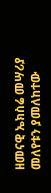ዘመናዊ ኤክስሬ መሣሪያ መለየቱን ያመለከተው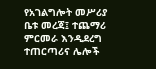የአገልግሎት መሥሪያ ቤቱ መረጃ፤ ተጨማሪ ምርመራ እንዲደረግ ተጠርጣሪና ሌሎች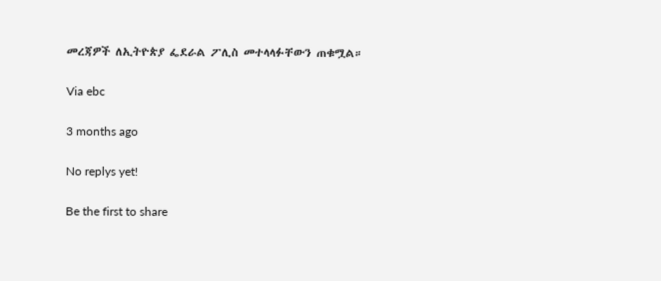መረጃዎች ለኢትዮጵያ ፌደራል ፖሊስ መተላላፉቸውን ጠቁሟል።

Via ebc

3 months ago

No replys yet!

Be the first to share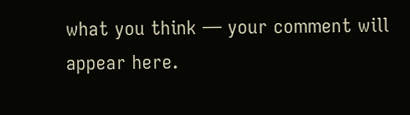what you think — your comment will appear here.